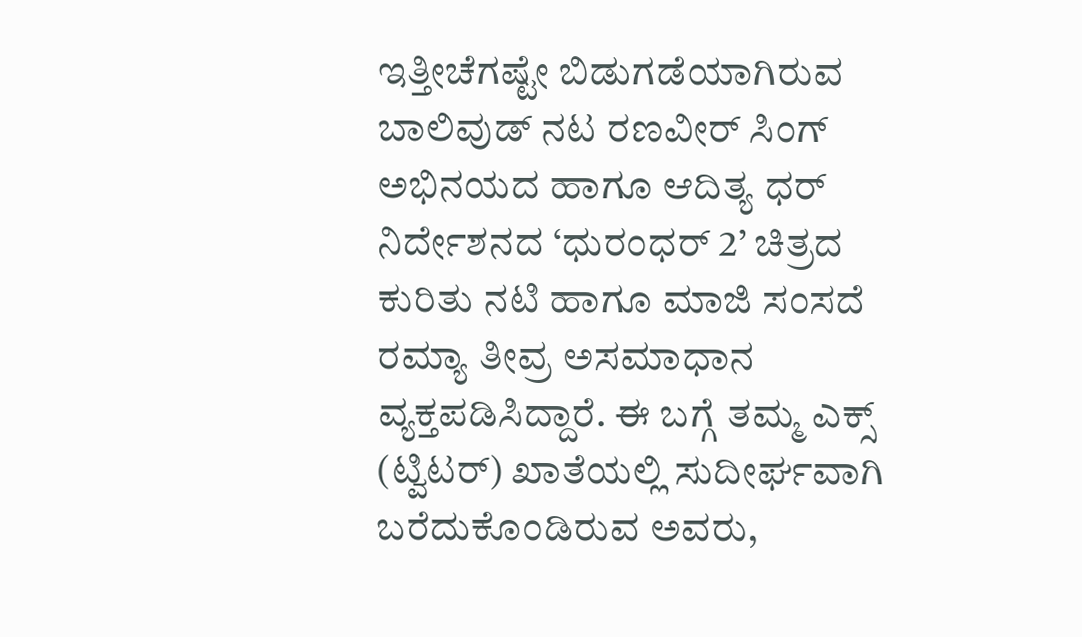ಇತ್ತೀಚೆಗಷ್ಟೇ ಬಿಡುಗಡೆಯಾಗಿರುವ ಬಾಲಿವುಡ್ ನಟ ರಣವೀರ್ ಸಿಂಗ್ ಅಭಿನಯದ ಹಾಗೂ ಆದಿತ್ಯ ಧರ್ ನಿರ್ದೇಶನದ ‘ಧುರಂಧರ್ 2’ ಚಿತ್ರದ ಕುರಿತು ನಟಿ ಹಾಗೂ ಮಾಜಿ ಸಂಸದೆ ರಮ್ಯಾ ತೀವ್ರ ಅಸಮಾಧಾನ ವ್ಯಕ್ತಪಡಿಸಿದ್ದಾರೆ. ಈ ಬಗ್ಗೆ ತಮ್ಮ ಎಕ್ಸ್ (ಟ್ವಿಟರ್) ಖಾತೆಯಲ್ಲಿ ಸುದೀರ್ಘವಾಗಿ ಬರೆದುಕೊಂಡಿರುವ ಅವರು,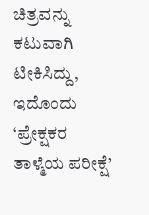ಚಿತ್ರವನ್ನು ಕಟುವಾಗಿ ಟೀಕಿಸಿದ್ದು, ಇದೊಂದು ‘ಪ್ರೇಕ್ಷಕರ ತಾಳ್ಮೆಯ ಪರೀಕ್ಷೆ’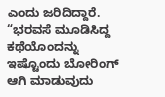ಎಂದು ಜರಿದಿದ್ದಾರೆ.
“ಭರವಸೆ ಮೂಡಿಸಿದ್ದ ಕಥೆಯೊಂದನ್ನು ಇಷ್ಟೊಂದು ಬೋರಿಂಗ್ ಆಗಿ ಮಾಡುವುದು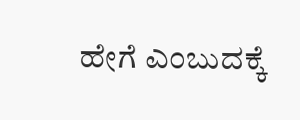ಹೇಗೆ ಎಂಬುದಕ್ಕೆ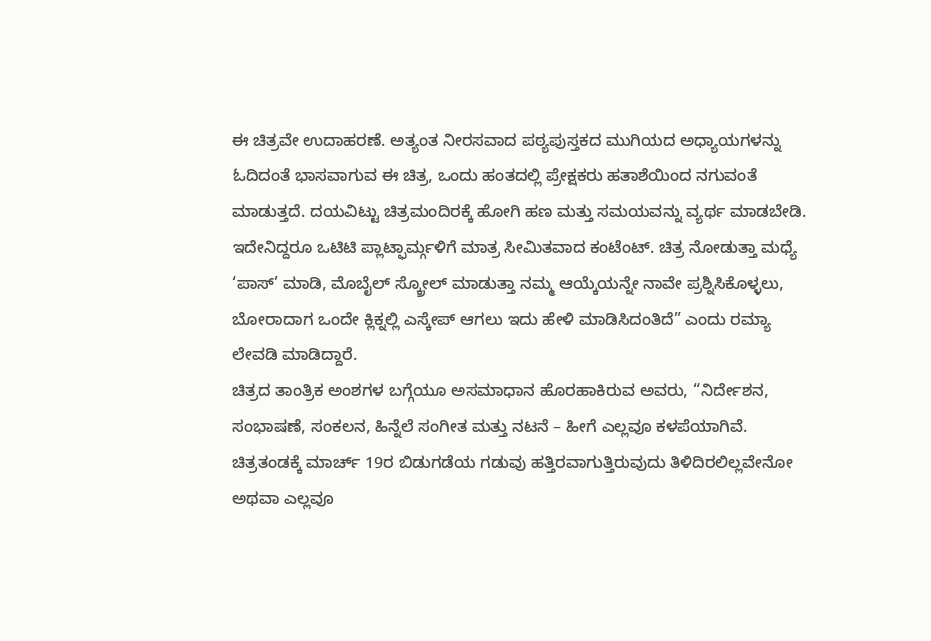ಈ ಚಿತ್ರವೇ ಉದಾಹರಣೆ. ಅತ್ಯಂತ ನೀರಸವಾದ ಪಠ್ಯಪುಸ್ತಕದ ಮುಗಿಯದ ಅಧ್ಯಾಯಗಳನ್ನು ಓದಿದಂತೆ ಭಾಸವಾಗುವ ಈ ಚಿತ್ರ, ಒಂದು ಹಂತದಲ್ಲಿ ಪ್ರೇಕ್ಷಕರು ಹತಾಶೆಯಿಂದ ನಗುವಂತೆ ಮಾಡುತ್ತದೆ. ದಯವಿಟ್ಟು ಚಿತ್ರಮಂದಿರಕ್ಕೆ ಹೋಗಿ ಹಣ ಮತ್ತು ಸಮಯವನ್ನು ವ್ಯರ್ಥ ಮಾಡಬೇಡಿ. ಇದೇನಿದ್ದರೂ ಒಟಿಟಿ ಪ್ಲಾಟ್ಫಾರ್ಮ್ಗಳಿಗೆ ಮಾತ್ರ ಸೀಮಿತವಾದ ಕಂಟೆಂಟ್. ಚಿತ್ರ ನೋಡುತ್ತಾ ಮಧ್ಯೆ ‘ಪಾಸ್’ ಮಾಡಿ, ಮೊಬೈಲ್ ಸ್ಕ್ರೋಲ್ ಮಾಡುತ್ತಾ ನಮ್ಮ ಆಯ್ಕೆಯನ್ನೇ ನಾವೇ ಪ್ರಶ್ನಿಸಿಕೊಳ್ಳಲು, ಬೋರಾದಾಗ ಒಂದೇ ಕ್ಲಿಕ್ನಲ್ಲಿ ಎಸ್ಕೇಪ್ ಆಗಲು ಇದು ಹೇಳಿ ಮಾಡಿಸಿದಂತಿದೆ” ಎಂದು ರಮ್ಯಾ ಲೇವಡಿ ಮಾಡಿದ್ದಾರೆ.
ಚಿತ್ರದ ತಾಂತ್ರಿಕ ಅಂಶಗಳ ಬಗ್ಗೆಯೂ ಅಸಮಾಧಾನ ಹೊರಹಾಕಿರುವ ಅವರು, “ನಿರ್ದೇಶನ, ಸಂಭಾಷಣೆ, ಸಂಕಲನ, ಹಿನ್ನೆಲೆ ಸಂಗೀತ ಮತ್ತು ನಟನೆ – ಹೀಗೆ ಎಲ್ಲವೂ ಕಳಪೆಯಾಗಿವೆ. ಚಿತ್ರತಂಡಕ್ಕೆ ಮಾರ್ಚ್ 19ರ ಬಿಡುಗಡೆಯ ಗಡುವು ಹತ್ತಿರವಾಗುತ್ತಿರುವುದು ತಿಳಿದಿರಲಿಲ್ಲವೇನೋ ಅಥವಾ ಎಲ್ಲವೂ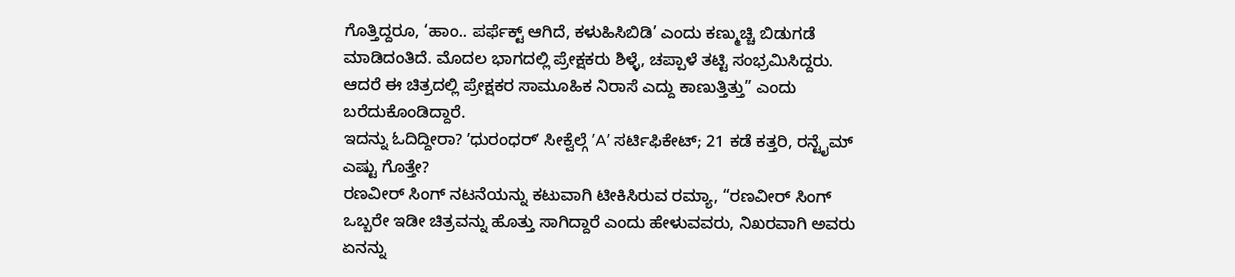ಗೊತ್ತಿದ್ದರೂ, ‘ಹಾಂ.. ಪರ್ಫೆಕ್ಟ್ ಆಗಿದೆ, ಕಳುಹಿಸಿಬಿಡಿ’ ಎಂದು ಕಣ್ಮುಚ್ಚಿ ಬಿಡುಗಡೆ ಮಾಡಿದಂತಿದೆ. ಮೊದಲ ಭಾಗದಲ್ಲಿ ಪ್ರೇಕ್ಷಕರು ಶಿಳ್ಳೆ, ಚಪ್ಪಾಳೆ ತಟ್ಟಿ ಸಂಭ್ರಮಿಸಿದ್ದರು. ಆದರೆ ಈ ಚಿತ್ರದಲ್ಲಿ ಪ್ರೇಕ್ಷಕರ ಸಾಮೂಹಿಕ ನಿರಾಸೆ ಎದ್ದು ಕಾಣುತ್ತಿತ್ತು” ಎಂದು ಬರೆದುಕೊಂಡಿದ್ದಾರೆ.
ಇದನ್ನು ಓದಿದ್ದೀರಾ? ʼಧುರಂಧರ್ʼ ಸೀಕ್ವೆಲ್ಗೆ ʼAʼ ಸರ್ಟಿಫಿಕೇಟ್; 21 ಕಡೆ ಕತ್ತರಿ, ರನ್ಟೈಮ್ ಎಷ್ಟು ಗೊತ್ತೇ?
ರಣವೀರ್ ಸಿಂಗ್ ನಟನೆಯನ್ನು ಕಟುವಾಗಿ ಟೀಕಿಸಿರುವ ರಮ್ಯಾ, “ರಣವೀರ್ ಸಿಂಗ್ ಒಬ್ಬರೇ ಇಡೀ ಚಿತ್ರವನ್ನು ಹೊತ್ತು ಸಾಗಿದ್ದಾರೆ ಎಂದು ಹೇಳುವವರು, ನಿಖರವಾಗಿ ಅವರು ಏನನ್ನು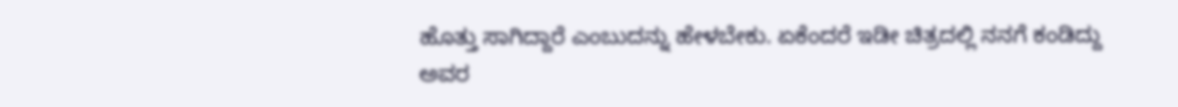ಹೊತ್ತು ಸಾಗಿದ್ದಾರೆ ಎಂಬುದನ್ನು ಹೇಳಬೇಕು. ಏಕೆಂದರೆ ಇಡೀ ಚಿತ್ರದಲ್ಲಿ ನನಗೆ ಕಂಡಿದ್ದು ಅವರ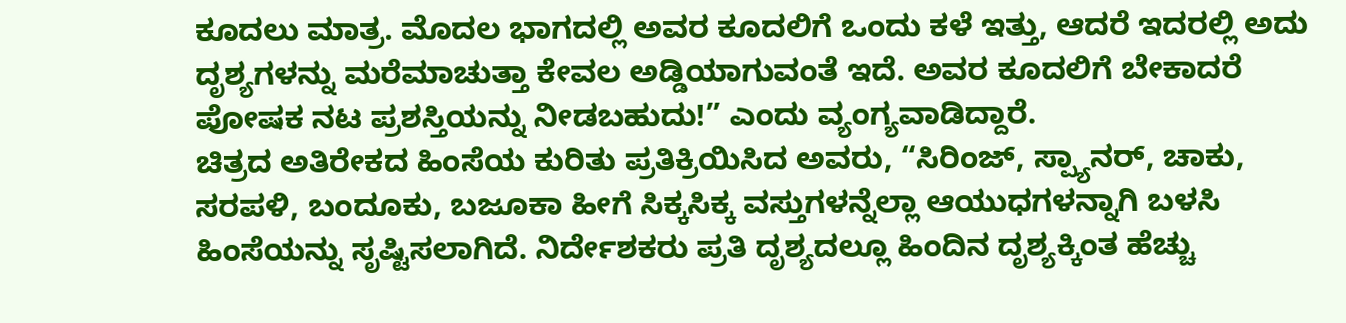ಕೂದಲು ಮಾತ್ರ. ಮೊದಲ ಭಾಗದಲ್ಲಿ ಅವರ ಕೂದಲಿಗೆ ಒಂದು ಕಳೆ ಇತ್ತು, ಆದರೆ ಇದರಲ್ಲಿ ಅದು ದೃಶ್ಯಗಳನ್ನು ಮರೆಮಾಚುತ್ತಾ ಕೇವಲ ಅಡ್ಡಿಯಾಗುವಂತೆ ಇದೆ. ಅವರ ಕೂದಲಿಗೆ ಬೇಕಾದರೆ ಪೋಷಕ ನಟ ಪ್ರಶಸ್ತಿಯನ್ನು ನೀಡಬಹುದು!” ಎಂದು ವ್ಯಂಗ್ಯವಾಡಿದ್ದಾರೆ.
ಚಿತ್ರದ ಅತಿರೇಕದ ಹಿಂಸೆಯ ಕುರಿತು ಪ್ರತಿಕ್ರಿಯಿಸಿದ ಅವರು, “ಸಿರಿಂಜ್, ಸ್ಪ್ಯಾನರ್, ಚಾಕು, ಸರಪಳಿ, ಬಂದೂಕು, ಬಜೂಕಾ ಹೀಗೆ ಸಿಕ್ಕಸಿಕ್ಕ ವಸ್ತುಗಳನ್ನೆಲ್ಲಾ ಆಯುಧಗಳನ್ನಾಗಿ ಬಳಸಿ ಹಿಂಸೆಯನ್ನು ಸೃಷ್ಟಿಸಲಾಗಿದೆ. ನಿರ್ದೇಶಕರು ಪ್ರತಿ ದೃಶ್ಯದಲ್ಲೂ ಹಿಂದಿನ ದೃಶ್ಯಕ್ಕಿಂತ ಹೆಚ್ಚು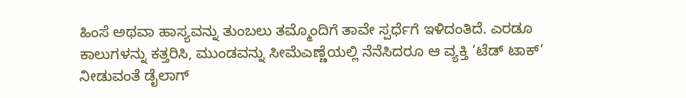ಹಿಂಸೆ ಅಥವಾ ಹಾಸ್ಯವನ್ನು ತುಂಬಲು ತಮ್ಮೊಂದಿಗೆ ತಾವೇ ಸ್ಪರ್ಧೆಗೆ ಇಳಿದಂತಿದೆ. ಎರಡೂ ಕಾಲುಗಳನ್ನು ಕತ್ತರಿಸಿ, ಮುಂಡವನ್ನು ಸೀಮೆಎಣ್ಣೆಯಲ್ಲಿ ನೆನೆಸಿದರೂ ಆ ವ್ಯಕ್ತಿ ‘ಟೆಡ್ ಟಾಕ್’ ನೀಡುವಂತೆ ಡೈಲಾಗ್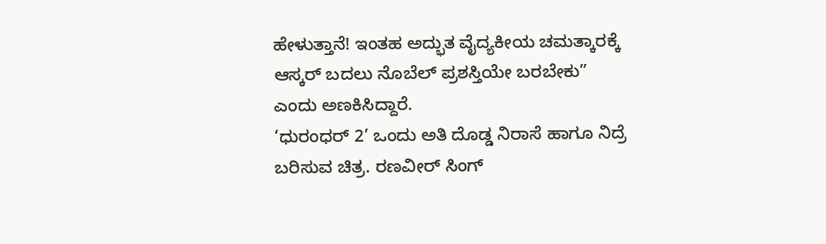ಹೇಳುತ್ತಾನೆ! ಇಂತಹ ಅದ್ಭುತ ವೈದ್ಯಕೀಯ ಚಮತ್ಕಾರಕ್ಕೆ ಆಸ್ಕರ್ ಬದಲು ನೊಬೆಲ್ ಪ್ರಶಸ್ತಿಯೇ ಬರಬೇಕು” ಎಂದು ಅಣಕಿಸಿದ್ದಾರೆ.
‘ಧುರಂಧರ್ 2’ ಒಂದು ಅತಿ ದೊಡ್ಡ ನಿರಾಸೆ ಹಾಗೂ ನಿದ್ರೆ ಬರಿಸುವ ಚಿತ್ರ. ರಣವೀರ್ ಸಿಂಗ್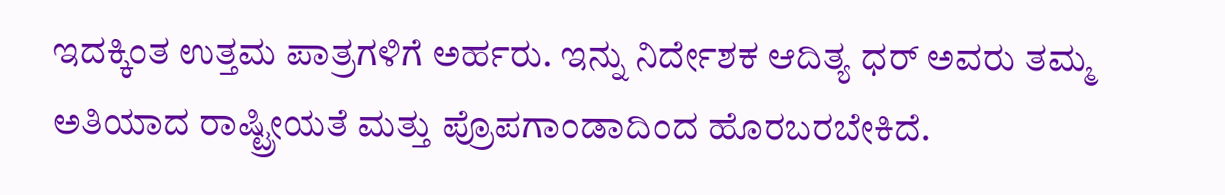ಇದಕ್ಕಿಂತ ಉತ್ತಮ ಪಾತ್ರಗಳಿಗೆ ಅರ್ಹರು. ಇನ್ನು ನಿರ್ದೇಶಕ ಆದಿತ್ಯ ಧರ್ ಅವರು ತಮ್ಮ ಅತಿಯಾದ ರಾಷ್ಟ್ರೀಯತೆ ಮತ್ತು ಪ್ರೊಪಗಾಂಡಾದಿಂದ ಹೊರಬರಬೇಕಿದೆ.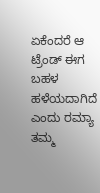ಏಕೆಂದರೆ ಆ ಟ್ರೆಂಡ್ ಈಗ ಬಹಳ ಹಳೆಯದಾಗಿದೆ ಎಂದು ರಮ್ಯಾ ತಮ್ಮ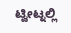ಟ್ವೀಟ್ನಲ್ಲಿ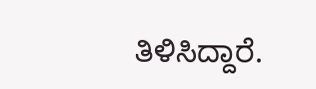ತಿಳಿಸಿದ್ದಾರೆ.